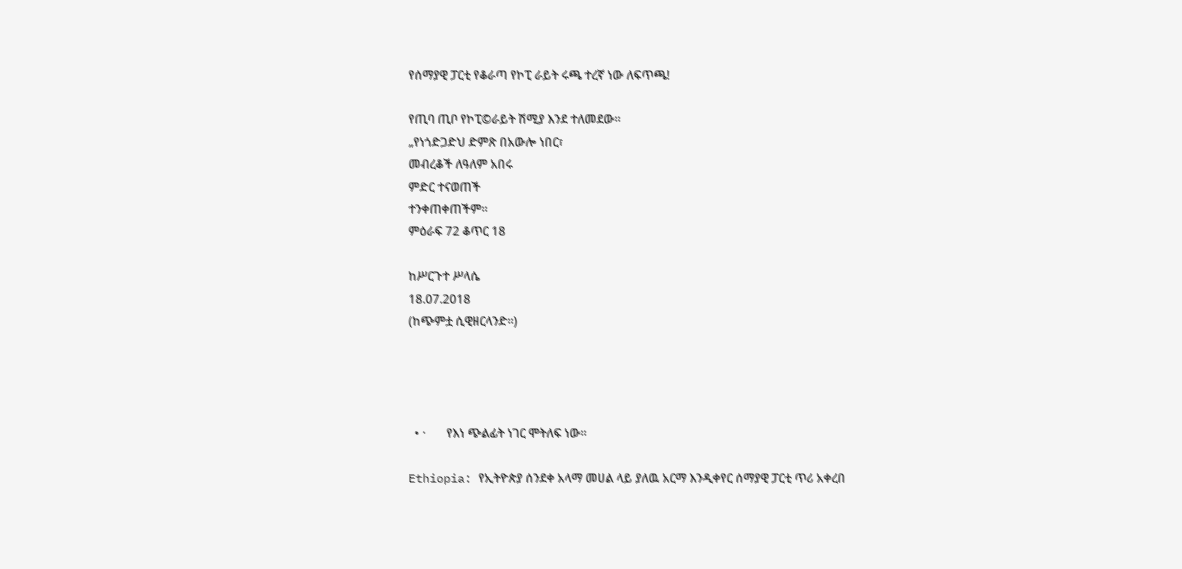የሰማያዊ ፓርቲ የቆራጣ የኮፒ ራይት ሩጫ ተረኛ ነው ለፍጥጫ!

የጢባ ጢቦ የኮፒ©ራይት ሽሚያ እንደ ተለመደው።
„የነጎድጋድህ ድምጽ በአውሎ ነበር፣
መብረቆች ለዓለም አበሩ
ምድር ተናወጠች
ተንቀጠቀጠችም።
ምዕራፍ 72 ቆጥር 18

ከሥርጉተ ሥላሴ
18.07.2018
(ከጭምቷ ሲዊዘርላንድ።)




  • ·       የእነ ጭልፊት ነገር ሞትለፍ ነው።

Ethiopia: የኢትዮጵያ ሰንደቀ አላማ መሀል ላይ ያለዉ አርማ እንዲቀየር ሰማያዊ ፓርቲ ጥሪ አቀረበ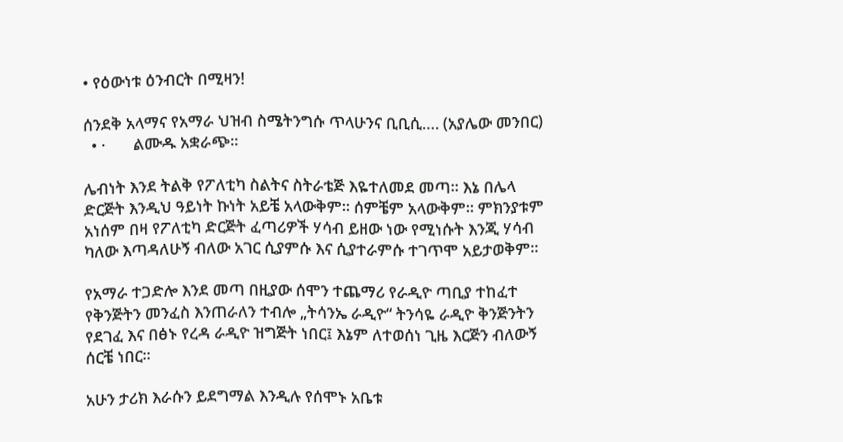• የዕውነቱ ዕንብርት በሚዛን!

ሰንደቅ አላማና የአማራ ህዝብ ስሜትንግሱ ጥላሁንና ቢቢሲ…. (አያሌው መንበር)
  • ·       ልሙዱ አቋራጭ።

ሌብነት እንደ ትልቅ የፖለቲካ ስልትና ስትራቴጅ እዬተለመደ መጣ። እኔ በሌላ ድርጅት እንዲህ ዓይነት ኩነት አይቼ አላውቅም። ሰምቼም አላውቅም። ምክንያቱም አነሰም በዛ የፖለቲካ ድርጅት ፈጣሪዎች ሃሳብ ይዘው ነው የሚነሱት እንጂ ሃሳብ ካለው እጣዳለሁኝ ብለው አገር ሲያምሱ እና ሲያተራምሱ ተገጥሞ አይታወቅም።

የአማራ ተጋድሎ እንደ መጣ በዚያው ሰሞን ተጨማሪ የራዲዮ ጣቢያ ተከፈተ የቅንጅትን መንፈስ እንጠራለን ተብሎ „ትሳንኤ ራዲዮ“ ትንሳዬ ራዲዮ ቅንጅንትን የደገፈ እና በፅኑ የረዳ ራዲዮ ዝግጅት ነበር፤ እኔም ለተወሰነ ጊዜ እርጅን ብለውኝ ሰርቼ ነበር።

አሁን ታሪክ እራሱን ይደግማል እንዲሉ የሰሞኑ አቤቱ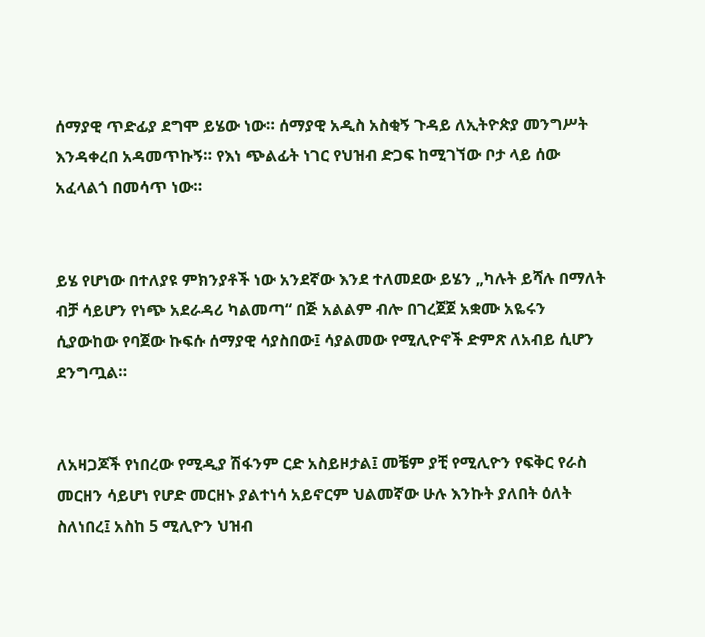ሰማያዊ ጥድፊያ ደግሞ ይሄው ነው። ሰማያዊ አዲስ አስቂኝ ጉዳይ ለኢትዮጵያ መንግሥት እንዳቀረበ አዳመጥኩኝ። የእነ ጭልፊት ነገር የህዝብ ድጋፍ ከሚገኘው ቦታ ላይ ሰው አፈላልጎ በመሳጥ ነው።


ይሄ የሆነው በተለያዩ ምክንያቶች ነው አንደኛው እንደ ተለመደው ይሄን „ካሉት ይሻሉ በማለት ብቻ ሳይሆን የነጭ አደራዳሪ ካልመጣ“ በጅ አልልም ብሎ በገረጀጀ አቋሙ አዬሩን ሲያውከው የባጀው ኩፍሱ ሰማያዊ ሳያስበው፤ ሳያልመው የሚሊዮኖች ድምጽ ለአብይ ሲሆን ደንግጧል።


ለአዛጋጆች የነበረው የሚዲያ ሽፋንም ርድ አስይዞታል፤ መቼም ያቺ የሚሊዮን የፍቅር የራስ መርዘን ሳይሆነ የሆድ መርዘኑ ያልተነሳ አይኖርም ህልመኛው ሁሉ እንኩት ያለበት ዕለት ስለነበረ፤ አስከ 5 ሚሊዮን ህዝብ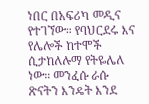ነበር በአፍሪካ መዲና የተገኘው። የባህርደሩ እና የሌሎች ከተሞች ሲታከለሉማ የትዬሌለ ነው። መንፈሱ ራሱ ጽናትን እንዴት እንደ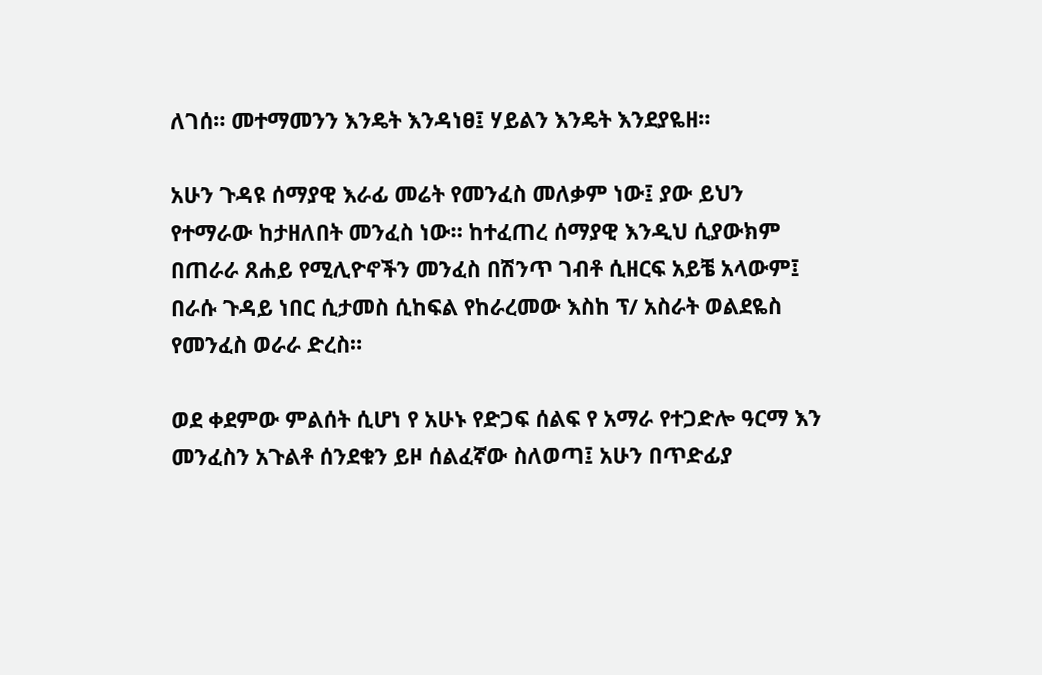ለገሰ። መተማመንን እንዴት እንዳነፀ፤ ሃይልን እንዴት እንደያዬዘ።

አሁን ጉዳዩ ሰማያዊ እራፊ መሬት የመንፈስ መለቃም ነው፤ ያው ይህን የተማራው ከታዘለበት መንፈስ ነው። ከተፈጠረ ሰማያዊ እንዲህ ሲያውክም በጠራራ ጸሐይ የሚሊዮኖችን መንፈስ በሽንጥ ገብቶ ሲዘርፍ አይቼ አላውም፤ በራሱ ጉዳይ ነበር ሲታመስ ሲከፍል የከራረመው እስከ ፕ/ አስራት ወልደዬስ የመንፈስ ወራራ ድረስ።

ወደ ቀደምው ምልሰት ሲሆነ የ አሁኑ የድጋፍ ሰልፍ የ አማራ የተጋድሎ ዓርማ እን መንፈስን አጉልቶ ሰንደቁን ይዞ ሰልፈኛው ስለወጣ፤ አሁን በጥድፊያ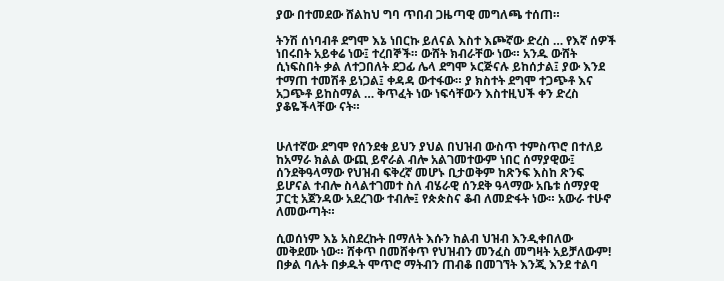ያው በተመደው ሸልከህ ግባ ጥበብ ጋዜጣዊ መግለጫ ተሰጠ።

ትንሽ ሰነባብቶ ደግሞ እኔ ነበርኩ ይለናል እስተ እጮኛው ድረስ … የእኛ ሰዎች ነበሩበት አይቀሬ ነው፤ ተረበኞች። ውሸት ክብራቸው ነው። አንዱ ውሸት ሲነፍስበት ቃል ለተጋበለት ደጋፊ ሌላ ደግሞ ኦርጅናሉ ይከሰታል፤ ያው እንደ ተማጠ ተመሽቶ ይነጋል፤ ቀዳዳ ውተፋው። ያ ክስተት ደግሞ ተጋጭቶ እና አጋጭቶ ይከስማል … ቅጥፈት ነው ነፍሳቸውን እስተዚህች ቀን ድረስ ያቆዬችላቸው ናት።


ሁለተኛው ደግሞ የሰንደቁ ይህን ያህል በህዝብ ውስጥ ተምስጥሮ በተለይ ከአማራ ክልል ውጪ ይኖራል ብሎ አልገመተውም ነበር ሰማያዊው፤ ሰንደቅዓላማው የህዝብ ፍቅረኛ መሆኑ ቢታወቅም ከጽንፍ እስከ ጽንፍ ይሆናል ተብሎ ስላልተገመተ ስለ ብሄራዊ ሰንደቅ ዓላማው አቤቱ ሰማያዊ ፓርቲ አጀንዳው አደረገው ተብሎ፤ የጵጵስና ቆብ ለመድፋት ነው። አውራ ተሁኖ ለመውጣት።

ሲወሰነም እኔ አስደረኩት በማለት እሱን ከልብ ህዝብ እንዲቀበለው መቅደሙ ነው። ሸቀጥ በመሸቀጥ የህዝብን መንፈስ መግዛት አይቻለውም! በቃል ባሉት በቃዱት ሞጥሮ ማትብን ጠብቆ በመገኘት እንጂ እንደ ተልባ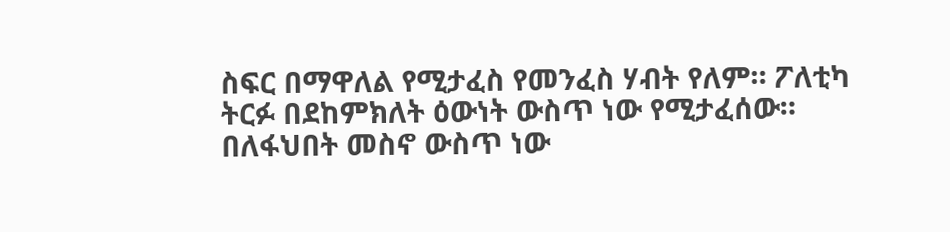ስፍር በማዋለል የሚታፈስ የመንፈስ ሃብት የለም። ፖለቲካ ትርፉ በደከምክለት ዕውነት ውስጥ ነው የሚታፈሰው። በለፋህበት መስኖ ውስጥ ነው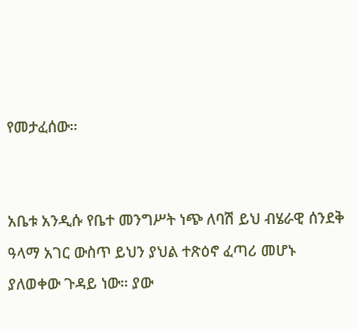የመታፈሰው።


አቤቱ አንዲሱ የቤተ መንግሥት ነጭ ለባሽ ይህ ብሄራዊ ሰንደቅ ዓላማ አገር ውስጥ ይህን ያህል ተጽዕኖ ፈጣሪ መሆኑ ያለወቀው ጉዳይ ነው። ያው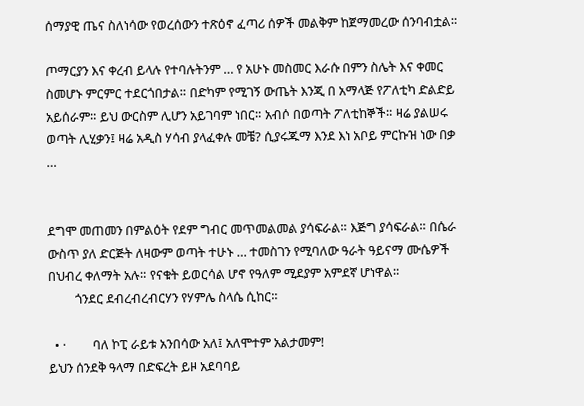ሰማያዊ ጤና ስለነሳው የወረሰውን ተጽዕኖ ፈጣሪ ሰዎች መልቅም ከጀማመረው ሰንባብቷል።

ጦማርያን እና ቀረብ ይላሉ የተባሉትንም … የ አሁኑ መስመር እራሱ በምን ስሌት እና ቀመር ስመሆኑ ምርምር ተደርጎበታል። በድካም የሚገኝ ውጤት እንጂ በ አማላጅ የፖለቲካ ድልድይ አይሰራም። ይህ ውርስም ሊሆን አይገባም ነበር። አብሶ በወጣት ፖለቲከኞች። ዛሬ ያልሠሩ ወጣት ሊሂቃን፤ ዛሬ አዲስ ሃሳብ ያላፈቀሉ መቼ? ሲያሩጁማ እንደ እነ አቦይ ምርኩዝ ነው በቃ …


ደግሞ መጠመን በምልዕት የደም ግብር መጥመልመል ያሳፍራል። እጅግ ያሳፍራል። በሴራ ውስጥ ያለ ድርጅት ለዛውም ወጣት ተሁኑ … ተመስገን የሚባለው ዓራት ዓይናማ ሙሴዎች በህብረ ቀለማት አሉ። የናቁት ይወርሳል ሆኖ የዓለም ሚደያም አምደኛ ሆነዋል።
         ጎንደር ደብረብረብርሃን የሃምሌ ስላሴ ሲከር።

  • ·         ባለ ኮፒ ራይቱ አንበሳው አለ፤ አለሞተም አልታመም!
ይህን ሰንደቅ ዓላማ በድፍረት ይዞ አደባባይ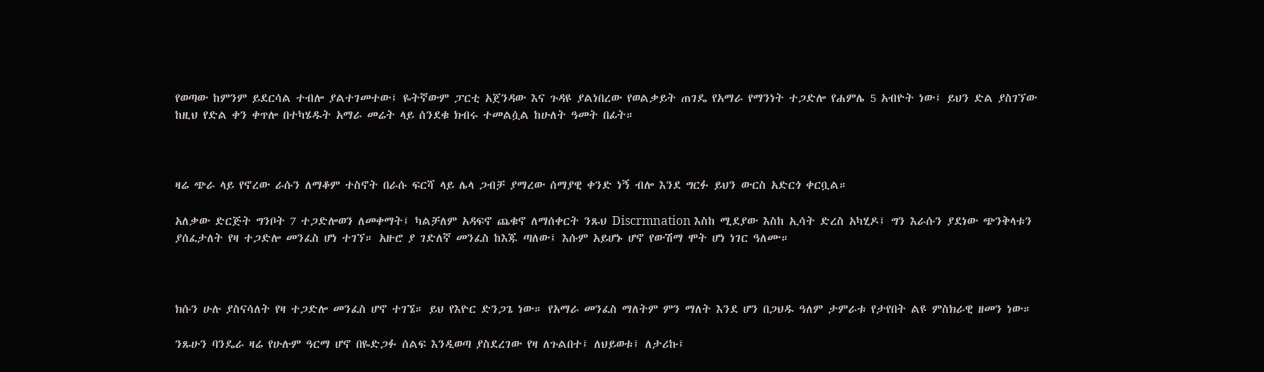የወጣው ከምንም ይደርሳል ተብሎ ያልተገመተው፤ ዬትኛውም ፓርቲ አጀንዳው እና ጉዳዩ ያልነበረው የወልቃይት ጠገዴ የአማራ የማንነት ተጋድሎ የሐምሌ 5 አብዮት ነው፤ ይህን ድል ያስገኘው ከዚህ የድል ቀን ቀጥሎ በተካሄዱት አማራ መሬት ላይ ሰንደቁ ክብሩ ተመልሷል ከሁለት ዓመት በፊት።



ዛሬ ጭራ ላይ የኖረው ራሱን ለማቆም ተስኖት በራሱ ፍርሻ ላይ ሌላ ጋብቻ ያማረው ሰማያዊ ቀንድ ነኝ ብሎ እንደ ግርፉ ይህን ውርስ አድርጎ ቀርቧል።

አለቃው ድርጅት ግንቦት 7 ተጋድሎወን ለመቀማት፤ ካልቻለም አዳፍኖ ጨቁኖ ለማሰቀርት ንጹህ Discrmnation እስከ ሚደያው እስከ ኢሳት ድረስ አካሂዶ፤ ግን እራሱን ያደነው ጭንቅላቱን ያሰፈታለት የዛ ተጋድሎ መንፈስ ሆነ ተገኘ። አዙሮ ያ ገድለኛ መንፈስ ከእጁ ጣለው፤ እሱም አይሆኑ ሆኖ የውሽማ ሞት ሆነ ነገር ዓለሙ።



ክሱን ሁሉ ያስናሳለት የዛ ተጋድሎ መንፈስ ሆኖ ተገኜ። ይህ የእዮር ድንጋጌ ነው። የአማራ መንፈስ ማለትም ምን ማለት እንደ ሆን በጋህዱ ዓለም ታምራቱ የታየበት ልዩ ምስክራዊ ዘመን ነው።

ንጹሁን ባንዴራ ዛሬ የሁሉም ዓርማ ሆኖ በዬድጋፉ ሰልፍ እንዲወጣ ያስደረገው የዛ ለጉልበተ፤ ለህይወቱ፤ ለታሪኩ፤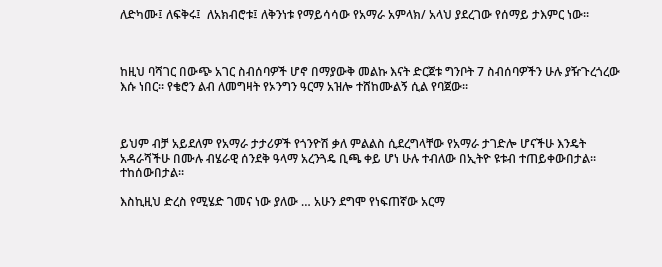ለድካሙ፤ ለፍቅሩ፤  ለአክብሮቱ፤ ለቅንነቱ የማይሳሳው የአማራ አምላክ/ አላህ ያደረገው የሰማይ ታእምር ነው።



ከዚህ ባሻገር በውጭ አገር ስብሰባዎች ሆኖ በማያውቅ መልኩ እናት ድርጀቱ ግንቦት 7 ስብሰባዎችን ሁሉ ያዥጉረጎረው እሱ ነበር። የቄሮን ልብ ለመግዛት የኦንግን ዓርማ አዝሎ ተሸከሙልኝ ሲል የባጀው።



ይህም ብቻ አይደለም የአማራ ታታሪዎች የጎንዮሽ ቃለ ምልልስ ሲደረግላቸው የአማራ ታገድሎ ሆናችሁ እንዴት አዳራሻችሁ በሙሉ ብሄራዊ ሰንደቅ ዓላማ አረንጓዴ ቢጫ ቀይ ሆነ ሁሉ ተብለው በኢትዮ ዩቱብ ተጠይቀውበታል። ተከሰውበታል።

እስኪዚህ ድረስ የሚሄድ ገመና ነው ያለው … አሁን ደግሞ የነፍጠኛው አርማ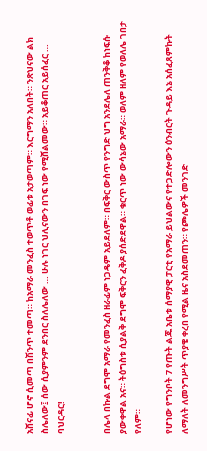አሸናፊ ሆኖ ሲመጣ በሽንጥ ተመጣ። ከአማራ መንፈስ ተወጥቶ ወፊቱ አታወጣም። እርግማን አለበት። ንጽህናው ልክ ስሌለው፤ ሰው ሲያምንም ደንበር ስለሌለው … ሁሉ ነገር ህሊናውን በገፍ ነው የሚሸልመው። አይቆጠር አይሰፈር …
ባህርዳር!


በሌላ በኩል ደግሞ አማራ የመንፈስ ዘራፊም ነጋዴም አይደለም። በፍቅር ውስጥ የንግድ ህግ አንደሌለ ጠንቅቆ ከነፍሱ ያውቀዋል አና። ትዕግስቱ ሲያልቅ ደግሞ ፍቅርን ፈቅዶ ያሰድደዋል። ቁርጥ ነው ውሳኔው አማራ። ወለም ዘለም የወለሌ ገበታ የለም።

የሆነው የግንቦት 7 የጡት ልጁ አቤቱ ሰማያዊ ፓርቲ የአማራ ይህልውና የተጋድሎውን ዕንብርት ጉዳይ እኔ አሰፈጸምኩት ለማለት ለመንግሥት ጥያቄ ቀረበ የሚል ዜና አስደመጠን። የጮሌዎች መንገድ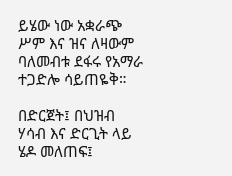ይሄው ነው አቋራጭ ሥም እና ዝና ለዛውም ባለመብቱ ደፋሩ የአማራ ተጋድሎ ሳይጠዬቅ።

በድርጀት፤ በህዝብ ሃሳብ እና ድርጊት ላይ ሄዶ መለጠፍ፤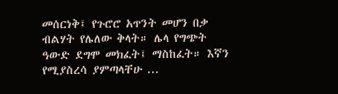መሰርነቅ፤ የጉሮሮ አጥንት መሆን በቃ ብልሃት የሌለው ቅላት። ሌላ የግጭት ዓውድ ደግሞ መክፈት፤ ማስከፈት። እኛን የሚያስረሳ ያምጣላቸሁ ...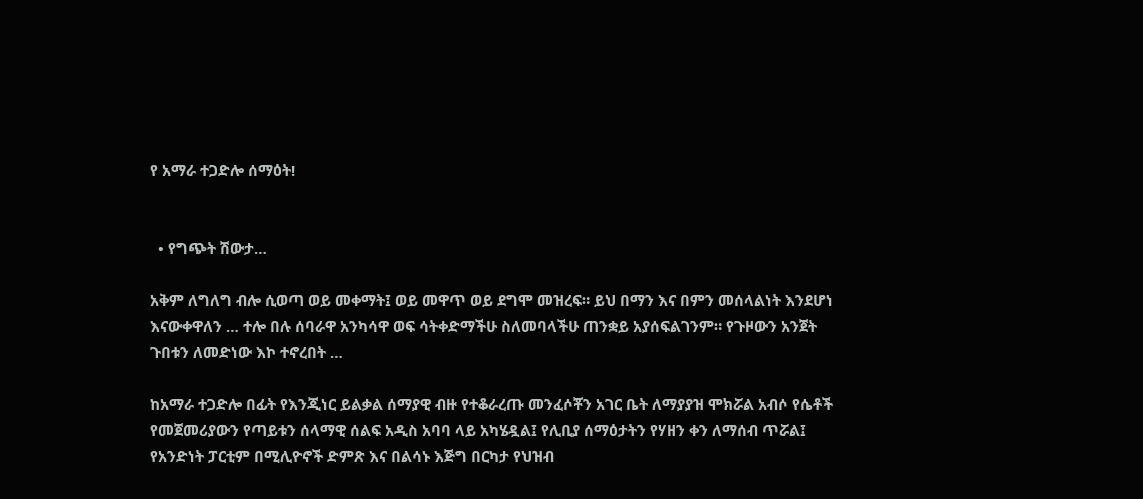የ አማራ ተጋድሎ ሰማዕት!


  • የግጭት ሽውታ…

አቅም ለግለግ ብሎ ሲወጣ ወይ መቀማት፤ ወይ መዋጥ ወይ ደግሞ መዝረፍ። ይህ በማን እና በምን መሰላልነት እንደሆነ እናውቀዋለን … ተሎ በሉ ሰባራዋ አንካሳዋ ወፍ ሳትቀድማችሁ ስለመባላችሁ ጠንቋይ አያሰፍልገንም። የጉዞውን አንጀት ጉበቱን ለመድነው እኮ ተኖረበት …

ከአማራ ተጋድሎ በፊት የእንጂነር ይልቃል ሰማያዊ ብዙ የተቆራረጡ መንፈሶቾን አገር ቤት ለማያያዝ ሞክሯል አብሶ የሴቶች የመጀመሪያውን የጣይቱን ሰላማዊ ሰልፍ አዲስ አባባ ላይ አካሄዷል፤ የሊቢያ ሰማዕታትን የሃዘን ቀን ለማሰብ ጥሯል፤ የአንድነት ፓርቲም በሚሊዮኖች ድምጽ እና በልሳኑ እጅግ በርካታ የህዝብ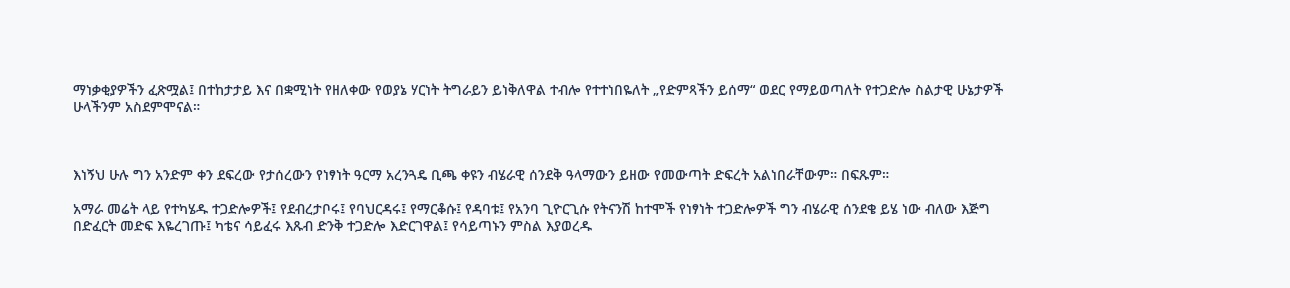ማነቃቂያዎችን ፈጽሟል፤ በተከታታይ እና በቋሚነት የዘለቀው የወያኔ ሃርነት ትግራይን ይነቅለዋል ተብሎ የተተነበዬለት „የድምጻችን ይሰማ“ ወደር የማይወጣለት የተጋድሎ ስልታዊ ሁኔታዎች ሁላችንም አስደምሞናል።



እነኝህ ሁሉ ግን አንድም ቀን ደፍረው የታሰረውን የነፃነት ዓርማ አረንጓዴ ቢጫ ቀዩን ብሄራዊ ሰንደቅ ዓላማውን ይዘው የመውጣት ድፍረት አልነበራቸውም። በፍጹም።

አማራ መሬት ላይ የተካሄዱ ተጋድሎዎች፤ የደብረታቦሩ፤ የባህርዳሩ፤ የማርቆሱ፤ የዳባቱ፤ የአንባ ጊዮርጊሱ የትናንሽ ከተሞች የነፃነት ተጋድሎዎች ግን ብሄራዊ ሰንደቄ ይሄ ነው ብለው እጅግ በድፈርት መድፍ እዬረገጡ፤ ካቴና ሳይፈሩ እጹብ ድንቅ ተጋድሎ እድርገዋል፤ የሳይጣኑን ምስል እያወረዱ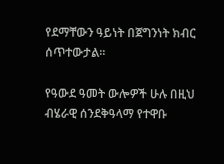የደማቸውን ዓይነት በጀግንነት ክብር ሰጥተውታል።

የዓውደ ዓመት ውሎዎች ሁሉ በዚህ ብሄራዊ ሰንደቅዓላማ የተዋቡ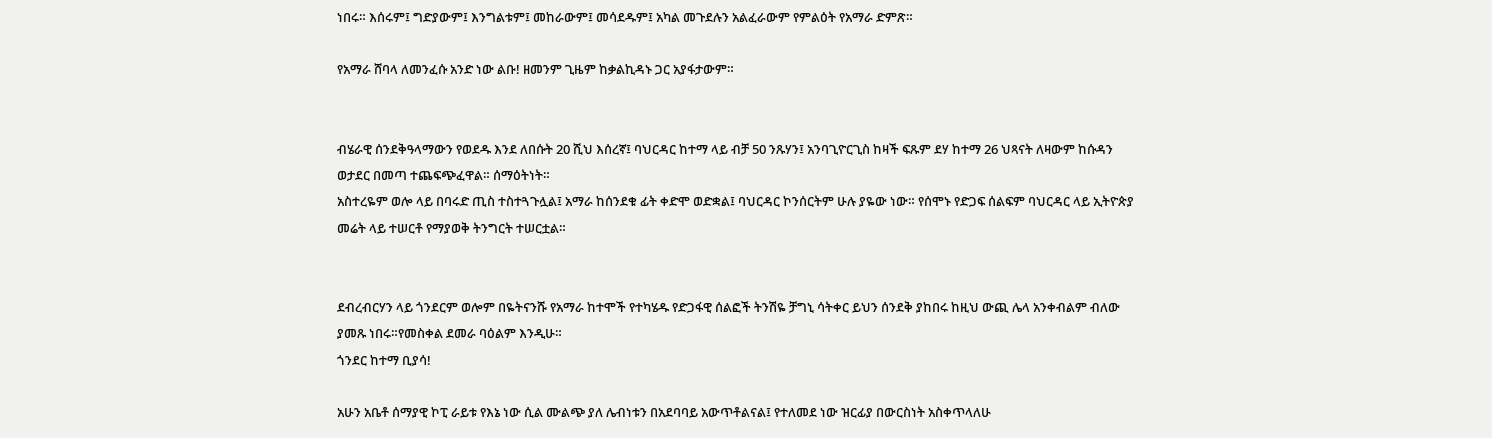ነበሩ። እሰሩም፤ ግድያውም፤ እንግልቱም፤ መከራውም፤ መሳደዱም፤ አካል መጉደሉን አልፈራውም የምልዕት የአማራ ድምጽ።

የአማራ ሸባላ ለመንፈሱ አንድ ነው ልቡ! ዘመንም ጊዜም ከቃልኪዳኑ ጋር አያፋታውም።


ብሄራዊ ሰንደቅዓላማውን የወደዱ እንደ ለበሱት 20 ሺህ እሰረኛ፤ ባህርዳር ከተማ ላይ ብቻ 50 ንጹሃን፤ አንባጊዮርጊስ ከዛች ፍጹም ደሃ ከተማ 26 ህጻናት ለዛውም ከሱዳን ወታደር በመጣ ተጨፍጭፈዋል። ሰማዕትነት።
አስተረዬም ወሎ ላይ በባሩድ ጢስ ተስተጓጉሏል፤ አማራ ከሰንደቁ ፊት ቀድሞ ወድቋል፤ ባህርዳር ኮንሰርትም ሁሉ ያዬው ነው። የሰሞኑ የድጋፍ ሰልፍም ባህርዳር ላይ ኢትዮጵያ መሬት ላይ ተሠርቶ የማያወቅ ትንግርት ተሠርቷል።


ደብረብርሃን ላይ ጎንደርም ወሎም በዬትናንሹ የአማራ ከተሞች የተካሄዱ የድጋፋዊ ሰልፎች ትንሽዬ ቻግኒ ሳትቀር ይህን ሰንደቅ ያከበሩ ከዚህ ውጪ ሌላ አንቀብልም ብለው ያመጹ ነበሩ።የመስቀል ደመራ ባዕልም እንዲሁ።
ጎንደር ከተማ ቢያሳ!

አሁን አቤቶ ሰማያዊ ኮፒ ራይቱ የእኔ ነው ሲል ሙልጭ ያለ ሌብነቱን በአደባባይ አውጥቶልናል፤ የተለመደ ነው ዝርፊያ በውርስነት አስቀጥላለሁ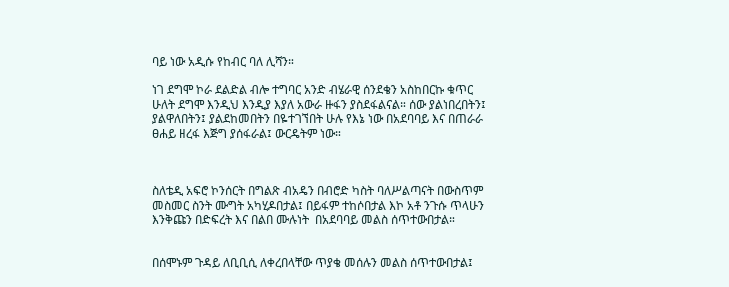ባይ ነው አዲሱ የከብር ባለ ሊሻን።

ነገ ደግሞ ኮራ ደልድል ብሎ ተግባር አንድ ብሄራዊ ሰንደቄን አስከበርኩ ቁጥር ሁለት ደግሞ እንዲህ እንዲያ እያለ አውራ ዙፋን ያስደፋልናል። ሰው ያልነበረበትን፤ ያልዋለበትን፤ ያልደከመበትን በዬተገኘበት ሁሉ የእኔ ነው በአደባባይ እና በጠራራ ፀሐይ ዘረፋ እጅግ ያሰፋራል፤ ውርዴትም ነው።



ስለቴዲ አፍሮ ኮንሰርት በግልጽ ብአዴን በብሮድ ካስት ባለሥልጣናት በውስጥም መስመር ስንት ሙግት አካሂዶበታል፤ በይፋም ተከሶበታል እኮ አቶ ንጉሱ ጥላሁን እንቅጩን በድፍረት እና በልበ ሙሉነት  በአደባባይ መልስ ሰጥተውበታል።


በሰሞኑም ጉዳይ ለቢቢሲ ለቀረበላቸው ጥያቄ መሰሉን መልስ ሰጥተውበታል፤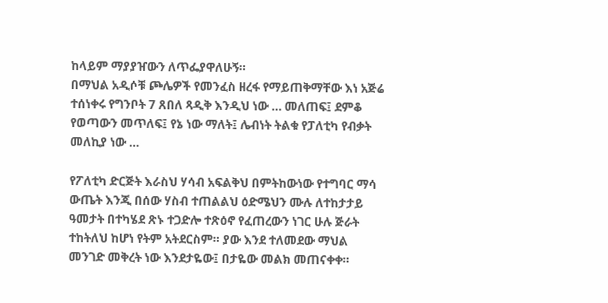ከላይም ማያያዠውን ለጥፌያዋለሁኝ።
በማህል አዲሶቹ ጮሌዎች የመንፈስ ዘረፋ የማይጠቅማቸው እነ አጅሬ ተሰነቀሩ የግንቦት 7 ጸበለ ጻዲቅ እንዲህ ነው … መለጠፍ፤ ደምቆ የወጣውን መጥለፍ፤ የኔ ነው ማለት፤ ሌብነት ትልቁ የፓለቲካ የብቃት መለኪያ ነው …

የፖለቲካ ድርጅት እራስህ ሃሳብ አፍልቅህ በምትከውነው የተግባር ማሳ ውጤት እንጂ በሰው ሃስብ ተጠልልህ ዕድሜህን ሙሉ ለተከታታይ ዓመታት በተካሄደ ጽኑ ተጋድሎ ተጽዕኖ የፈጠረውን ነገር ሁሉ ጅራት ተከትለህ ከሆነ የትም አትደርስም። ያው እንደ ተለመደው ማህል መንገድ መቅረት ነው እንደታዬው፤ በታዬው መልክ መጠናቀቀ።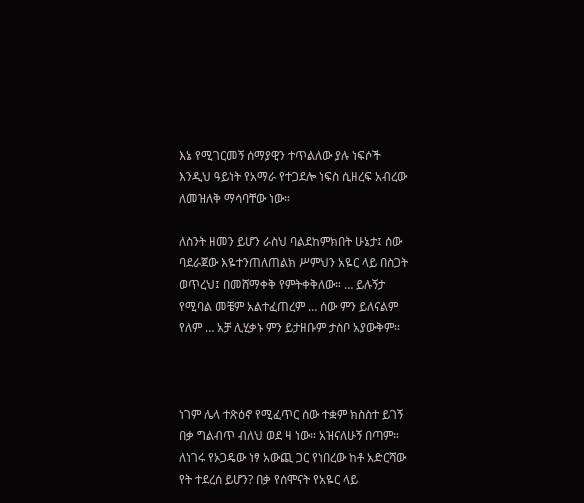እኔ የሚገርመኝ ሰማያዊን ተጥልለው ያሉ ነፍሶች እንዲህ ዓይነት የአማራ የተጋደሎ ነፍስ ሲዘረፍ አብረው ለመዝለቅ ማሳባቸው ነው።

ለስንት ዘመን ይሆን ራስህ ባልደከምክበት ሁኔታ፤ ሰው ባደራጀው እዬተንጠለጠልክ ሥምህን አዬር ላይ በስጋት ወጥረህ፤ በመሸማቀቅ የምትቀቅለው። … ይሉኝታ የሚባል መቼም አልተፈጠረም … ሰው ምን ይለናልም የለም … አቻ ሊሂቃኑ ምን ይታዘቡም ታስቦ አያውቅም።



ነገም ሌላ ተጽዕኖ የሚፈጥር ሰው ተቋም ክስስተ ይገኝ በቃ ግልብጥ ብለህ ወደ ዛ ነው። አዝናለሁኝ በጣም። ለነገሩ የኦጋዴው ነፃ አውጪ ጋር የነበረው ከቶ አድርሻው የት ተደረሰ ይሆን? በቃ የሰሞናት የአዬር ላይ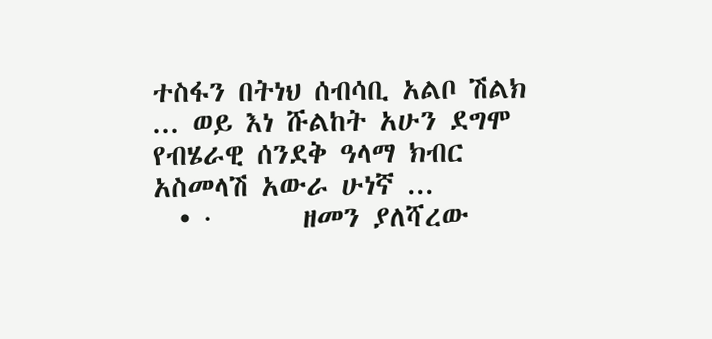ተስፋን በትነህ ሰብሳቢ አልቦ ሽልክ ... ወይ እነ ሹልከት አሁን ደግሞ የብሄራዊ ሰንደቅ ዓላማ ክብር አስመላሽ አውራ ሁነኛ ...
  • ·       ዘመን ያለሻረው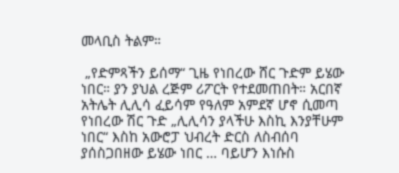መላቢስ ትልም።

 „የድምጻችን ይሰማ“ ጊዜ የነበረው ሸር ጉድም ይሄው ነበር። ያን ያህል ረጅም ሪፖርት የተደመጠበት። አርበኛ አትሌት ሊሊሳ ፈይሳም የዓለም አምደኛ ሆኖ ሲመጣ የነበረው ሽር ጉድ „ሊሊሳን ያላችሁ እስኪ እንያቸሁም ነበር“ እስከ አውሮፓ ህብረት ድርስ ለስብሰባ ያሰስጋበዘው ይሄው ነበር … ባይሆን እነሱስ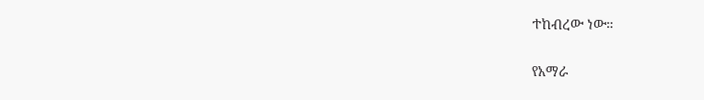ተከብረው ነው።

የአማራ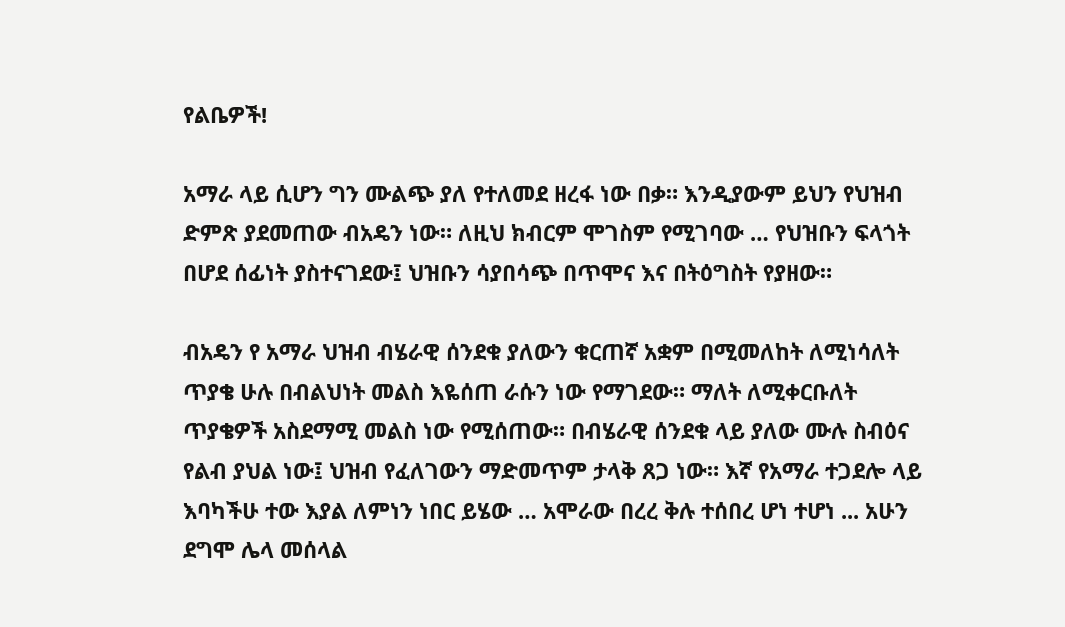የልቤዎች!

አማራ ላይ ሲሆን ግን ሙልጭ ያለ የተለመደ ዘረፋ ነው በቃ። እንዲያውም ይህን የህዝብ ድምጽ ያደመጠው ብአዴን ነው። ለዚህ ክብርም ሞገስም የሚገባው … የህዝቡን ፍላጎት በሆደ ሰፊነት ያስተናገደው፤ ህዝቡን ሳያበሳጭ በጥሞና እና በትዕግስት የያዘው።

ብአዴን የ አማራ ህዝብ ብሄራዊ ሰንደቁ ያለውን ቁርጠኛ አቋም በሚመለከት ለሚነሳለት ጥያቄ ሁሉ በብልህነት መልስ እዬሰጠ ራሱን ነው የማገደው። ማለት ለሚቀርቡለት ጥያቄዎች አስደማሚ መልስ ነው የሚሰጠው። በብሄራዊ ሰንደቁ ላይ ያለው ሙሉ ስብዕና የልብ ያህል ነው፤ ህዝብ የፈለገውን ማድመጥም ታላቅ ጸጋ ነው። እኛ የአማራ ተጋደሎ ላይ እባካችሁ ተው እያል ለምነን ነበር ይሄው … አሞራው በረረ ቅሉ ተሰበረ ሆነ ተሆነ ... አሁን ደግሞ ሌላ መሰላል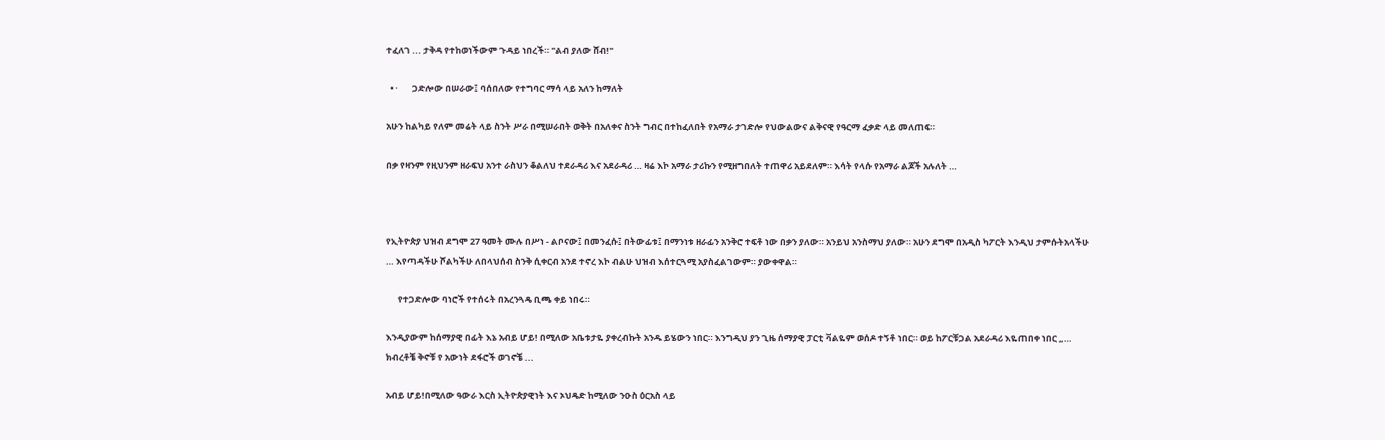ተፈለገ ... ታቅዳ የተከወነችውም ጉዳይ ነበረች። "ልብ ያለው ሸብ!"

  • ·       ጋድሎው በሠራው፤ ባሰበለው የተግባር ማሳ ላይ አለን ከማለት

አሁን ከልካይ የለም መሬት ላይ ስንት ሥራ በሚሠራበት ወቅት በአለቀና ስንት ግብር በተከፈለበት የአማራ ታገድሎ የህውልውና ልቅናዊ የዓርማ ፈቃድ ላይ መለጠፍ።

በቃ የዛንም የዚህንም ዘራፍህ አንተ ራስህን ቆልለህ ተደራዳሪ እና አደራዳሪ … ዛሬ እኮ አማራ ታሪኩን የሚዘግበለት ተጠዋሪ አይደለም። እሳት የላሱ የአማራ ልጆች አሉለት …



የኢትዮጵያ ህዝብ ደግሞ 27 ዓመት ሙሉ በሥነ - ልቦናው፤ በመንፈሱ፤ በትውፊቱ፤ በማንነቱ ዘራፊን አንቅሮ ተፍቶ ነው በቃን ያለው። አንይህ አንስማህ ያለው። አሁን ደግሞ በአዲስ ካፖርት እንዲህ ታምሱትአላችሁ … እየጣዳችሁ ሾልካችሁ ለበላህሰብ ስንቅ ሲቀርብ አንደ ተኖረ እኮ ብልሁ ህዝብ እሰተርጓሚ አያስፈልገውም። ያውቀዋል።

      የተጋድሎው ባነሮች የተሰሩት በአረንጓዴ ቢጫ ቀይ ነበሩ።

እንዲያውም ከሰማያዊ በፊት እኔ አብይ ሆይ! በሚለው አቤቱታዬ ያቀረብኩት አንዱ ይሄውን ነበር። እንግዲህ ያን ጊዜ ሰማያዊ ፓርቲ ቫልዬም ወሰዶ ተኝቶ ነበር። ወይ ከፖርቹጋል አደራዳሪ እዬጠበቀ ነበር „…
ክብረቶቼ ቅኖቹ የ አውነት ደፋሮች ወገኖቼ ...

አብይ ሆይ!በሚለው ዓውራ እርስ ኢትዮጵያዊነት እና ኦህዴድ ከሚለው ንዑስ ዕርአስ ላይ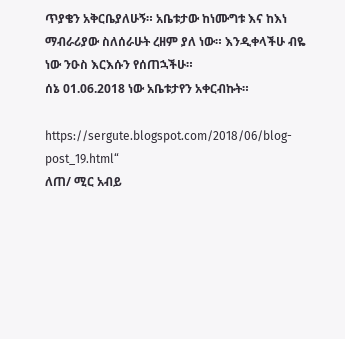ጥያቄን አቅርቤያለሁኝ። አቤቱታው ከነሙግቱ እና ከእነ ማብራሪያው ስለሰራሁት ረዘም ያለ ነው። እንዲቀላችሁ ብዬ ነው ንዑስ እርእሱን የሰጠኋችሁ።
ሰኔ 01.06.2018 ነው አቤቱታየን አቀርብኩት።

https://sergute.blogspot.com/2018/06/blog-post_19.html“
ለጠ/ ሚር አብይ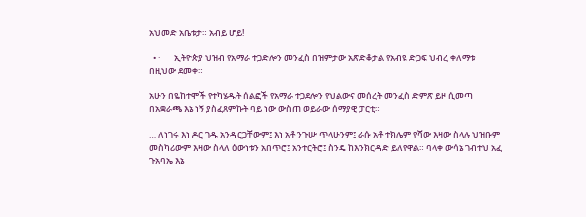አህመድ አቤቱታ። አብይ ሆይ!

  • ·       ኢትዮጵያ ህዝብ የአማራ ተጋድሎን መንፈስ በዝምታው አጽድቆታል የአብዩ ድጋፍ ህብረ ቀለማቱ በዚህው ደመቀ።

አሁን በዬከተሞች የተካሄዱት ሰልፎች የአማራ ተጋደሎን የህልውና መሰረት መንፈስ ድምጽ ይዞ ሲመጣ በአቋራጫ እኔ ነኝ ያስፈጸምኩት ባይ ነው ውስጠ ወይራው ሰማያዊ ፓርቲ።

… ለነገሩ እነ ዶር ገዱ አንዳርጋቸውም፤ እነ አቶ ንጉሡ ጥላሁንም፤ ራሱ አቶ ተክሌም የሻው እዛው ስላሉ ህዝቡም መስካሪውም እዛው ስላለ ዕውነቱን አበጥሮ፤ አንተርትሮ፤ ስንዴ ከእንክርዳድ ይለየዋል። ባላቀ ውሳኔ ገብተህ አፈ ጉአባኤ እኔ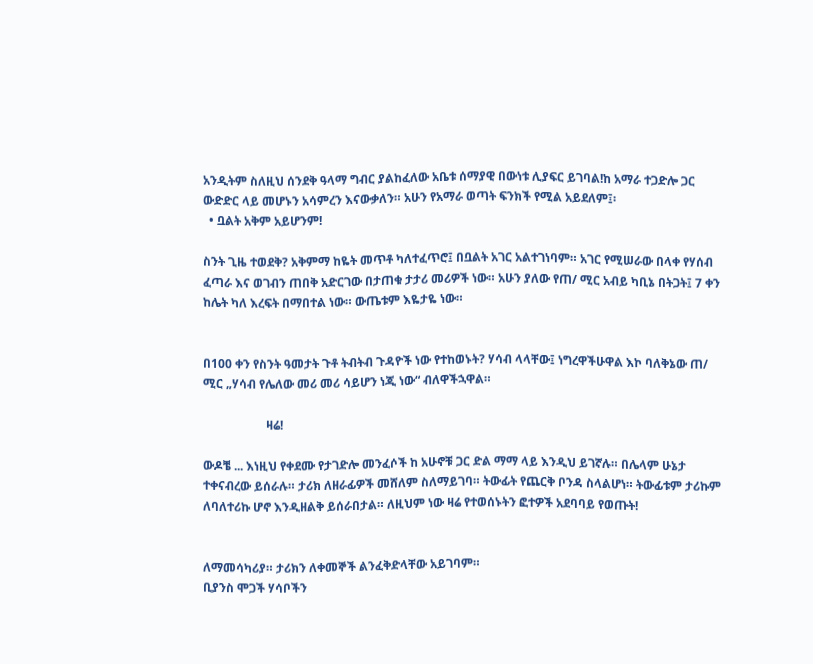አንዲትም ስለዚህ ሰንደቅ ዓላማ ግብር ያልከፈለው አቤቱ ሰማያዊ በውነቱ ሊያፍር ይገባል!ከ አማራ ተጋድሎ ጋር ውድድር ላይ መሆኑን አሳምረን እናውቃለን። አሁን የአማራ ወጣት ፍንክች የሚል አይደለም፤፡
  • ቧልት አቅም አይሆንም!

ስንት ጊዜ ተወደቅ? አቅምማ ከዬት መጥቶ ካለተፈጥሮ፤ በቧልት አገር አልተገነባም። አገር የሚሠራው በላቀ የሃሰብ ፈጣራ እና ወገብን ጠበቅ አድርገው በታጠቁ ታታሪ መሪዎች ነው። አሁን ያለው የጠ/ ሚር አብይ ካቢኔ በትጋት፤ 7 ቀን ከሌት ካለ እረፍት በማበተል ነው። ውጤቱም እዬታዬ ነው።


በ100 ቀን የስንት ዓመታት ጉቶ ትብትብ ጉዳዮች ነው የተከወኑት? ሃሳብ ላላቸው፤ ነግረዋችሁዋል እኮ ባለቅኔው ጠ/ ሚር „ሃሳብ የሌለው መሪ መሪ ሳይሆን ነጂ ነው“ ብለዋችኋዋል።

                     ዛሬ!

ውዶቼ ... እነዚህ የቀደሙ የታገድሎ መንፈሶች ከ አሁኖቹ ጋር ድል ማማ ላይ እንዲህ ይገኛሉ። በሌላም ሁኔታ ተቀናብረው ይሰራሉ። ታሪክ ለዘራፊዎች መሸለም ስለማይገባ። ትውፊት የጨርቅ ቦንዳ ስላልሆነ። ትውፊቱም ታሪኩም ለባለተሪኩ ሆኖ እንዲዘልቅ ይሰራበታል። ለዚህም ነው ዛሬ የተወሰኑትን ፎተዎች አደባባይ የወጡት!


ለማመሳካሪያ። ታሪክን ለቀመኞች ልንፈቅድላቸው አይገባም።
ቢያንስ ሞጋች ሃሳቦችን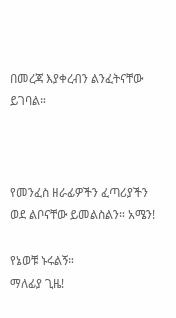በመረጃ እያቀረብን ልንፈትናቸው ይገባል።



የመንፈስ ዘራፊዎችን ፈጣሪያችን ወደ ልቦናቸው ይመልስልን። አሜን!

የኔወቹ ኑሩልኝ።
ማለፊያ ጊዜ!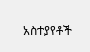አስተያየቶች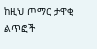ከዚህ ጦማር ታዋቂ ልጥፎች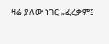ዛሬ ያለው ነገር „ፈረቃም፤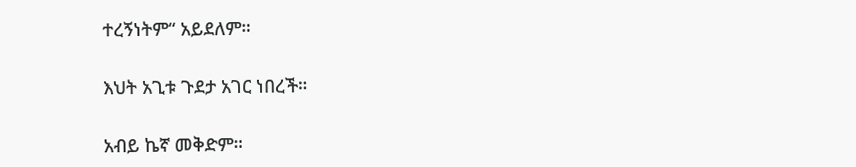ተረኝነትም“ አይደለም።

እህት አጊቱ ጉደታ አገር ነበረች።

አብይ ኬኛ መቅድም።